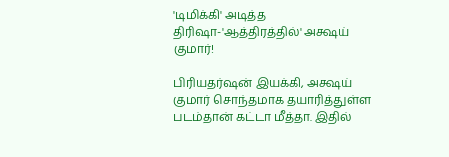'டிமிக்கி' அடித்த திரிஷா-'ஆத்திரத்தில்' அக்ஷய் குமார்!

பிரியதர்ஷன் இயக்கி, அக்ஷய் குமார் சொந்தமாக தயாரித்துள்ள படம்தான் கட்டா மீத்தா. இதில்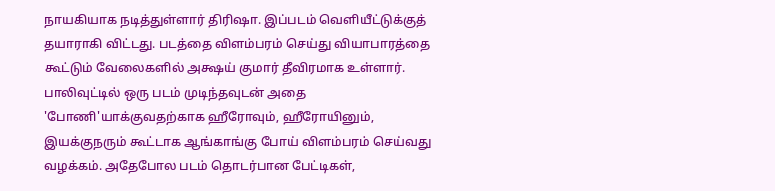நாயகியாக நடித்துள்ளார் திரிஷா. இப்படம் வெளியீட்டுக்குத் தயாராகி விட்டது. படத்தை விளம்பரம் செய்து வியாபாரத்தை கூட்டும் வேலைகளில் அக்ஷய் குமார் தீவிரமாக உள்ளார்.
பாலிவுட்டில் ஒரு படம் முடிந்தவுடன் அதை 'போணி'யாக்குவதற்காக ஹீரோவும், ஹீரோயினும், இயக்குநரும் கூட்டாக ஆங்காங்கு போய் விளம்பரம் செய்வது வழக்கம். அதேபோல படம் தொடர்பான பேட்டிகள்,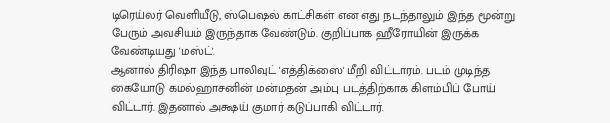டிரெய்லர் வெளியீடு, ஸ்பெஷல் காட்சிகள் என எது நடந்தாலும் இந்த மூன்று பேரும் அவசியம் இருந்தாக வேண்டும். குறிப்பாக ஹீரோயின் இருக்க வேண்டியது 'மஸ்ட்'.
ஆனால் திரிஷா இந்த பாலிவுட் 'எத்திக்ஸை' மீறி விட்டாரம். படம் முடிந்த கையோடு கமல்ஹாசனின் மன்மதன் அம்பு படத்திற்காக கிளம்பிப் போய் விட்டார். இதனால் அக்ஷய் குமார் கடுப்பாகி விட்டார்.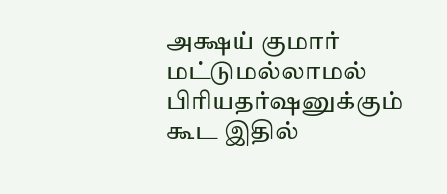அக்ஷய் குமார் மட்டுமல்லாமல் பிரியதர்ஷனுக்கும் கூட இதில்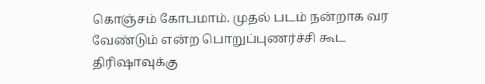கொஞ்சம் கோபமாம். முதல் படம் நன்றாக வர வேண்டும் என்ற பொறுப்புணர்ச்சி கூட திரிஷாவுக்கு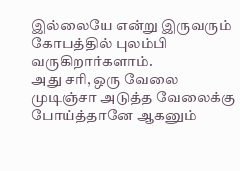இல்லையே என்று இருவரும் கோபத்தில் புலம்பி வருகிறார்களாம்.
அது சரி, ஒரு வேலை முடிஞ்சா அடுத்த வேலைக்கு போய்த்தானே ஆகனும்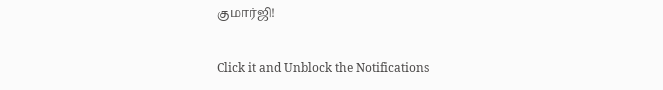குமார்ஜி!


Click it and Unblock the Notifications